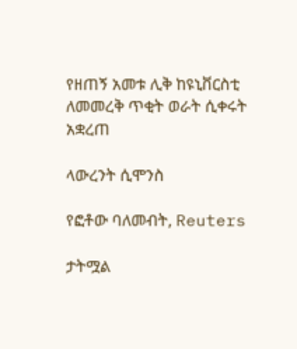የዘጠኝ አመቱ ሊቅ ከዩኒቨርስቲ ለመመረቅ ጥቂት ወራት ሲቀሩት አቋረጠ

ላውረንት ሲሞንስ

የፎቶው ባለመብት, Reuters

ታትሟል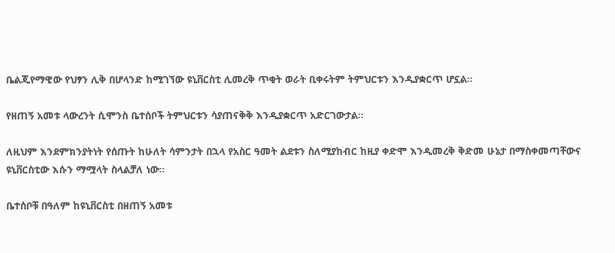ቤልጂየማዊው የህፃን ሊቅ በሆላንድ ከሚገኘው ዩኒቨርስቲ ሊመረቅ ጥቂት ወራት ቢቀሩትም ትምህርቱን እንዲያቋርጥ ሆኗል።

የዘጠኝ አመቱ ላውረንት ሲሞንስ ቤተሰቦች ትምህርቱን ሳያጠናቅቅ እንዲያቋርጥ አድርገውታል።

ለዚህም እንደምክንያትነት የሰጡት ከሁለት ሳምንታት በኋላ የአስር ዓመት ልደቱን ስለሚያከብር ከዚያ ቀድሞ እንዲመረቅ ቅድመ ሁኔታ በማስቀመጣቸውና ዩኒቨርስቲው እሱን ማሟላት ስላልቻለ ነው።

ቤተሰቦቹ በዓለም ከዩኒቨርስቲ በዘጠኝ አመቱ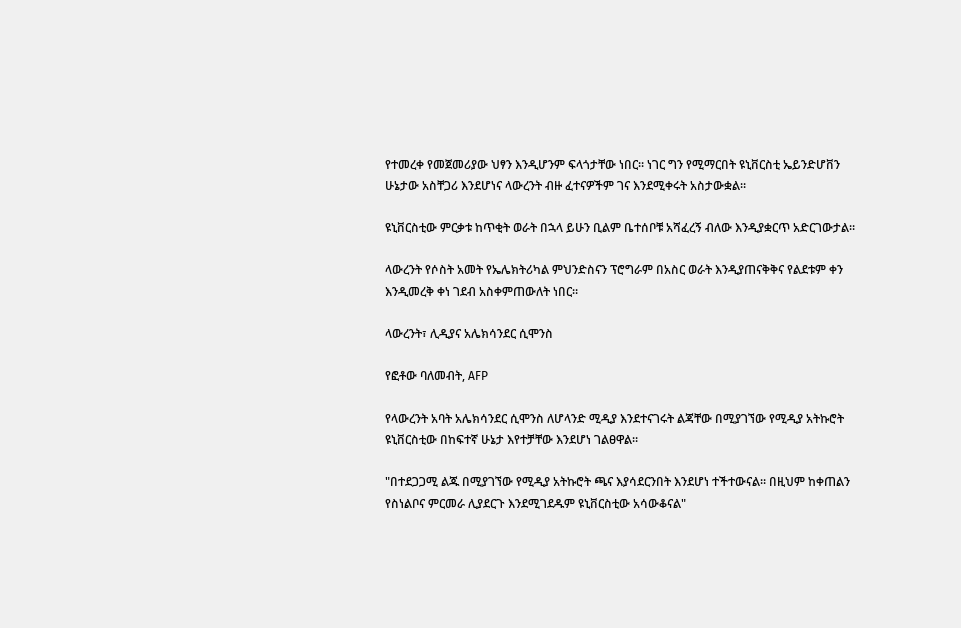የተመረቀ የመጀመሪያው ህፃን እንዲሆንም ፍላጎታቸው ነበር። ነገር ግን የሚማርበት ዩኒቨርስቲ ኤይንድሆቨን ሁኔታው አስቸጋሪ እንደሆነና ላውረንት ብዙ ፈተናዎችም ገና እንደሚቀሩት አስታውቋል።

ዩኒቨርስቲው ምርቃቱ ከጥቂት ወራት በኋላ ይሁን ቢልም ቤተሰቦቹ አሻፈረኝ ብለው እንዲያቋርጥ አድርገውታል።

ላውረንት የሶስት አመት የኤሌክትሪካል ምህንድስናን ፕሮግራም በአስር ወራት እንዲያጠናቅቅና የልደቱም ቀን እንዲመረቅ ቀነ ገደብ አስቀምጠውለት ነበር።

ላውረንት፣ ሊዲያና አሌክሳንደር ሲሞንስ

የፎቶው ባለመብት, AFP

የላውረንት አባት አሌክሳንደር ሲሞንስ ለሆላንድ ሚዲያ እንደተናገሩት ልጃቸው በሚያገኘው የሚዲያ አትኩሮት ዩኒቨርስቲው በከፍተኛ ሁኔታ እየተቻቸው እንደሆነ ገልፀዋል።

"በተደጋጋሚ ልጁ በሚያገኘው የሚዲያ አትኩሮት ጫና እያሳደርንበት እንደሆነ ተችተውናል። በዚህም ከቀጠልን የስነልቦና ምርመራ ሊያደርጉ እንደሚገደዱም ዩኒቨርስቲው አሳውቆናል"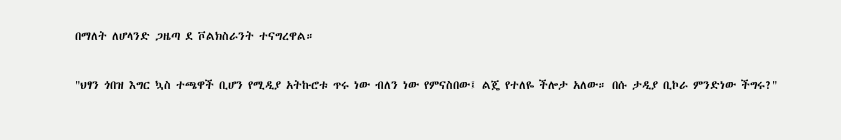በማለት ለሆላንድ ጋዜጣ ደ ቮልክስራንት ተናግረዋል።

"ህፃን ጎበዝ እግር ኳስ ተጫዋች ቢሆን የሚዲያ አትኩሮቱ ጥሩ ነው ብለን ነው የምናስበው፤ ልጄ የተለዬ ችሎታ አለው። በሱ ታዲያ ቢኮራ ምንድነው ችግሩ?"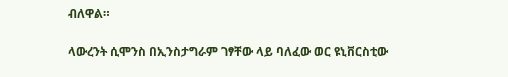ብለዋል።

ላውረንት ሲሞንስ በኢንስታግራም ገፃቸው ላይ ባለፈው ወር ዩኒቨርስቲው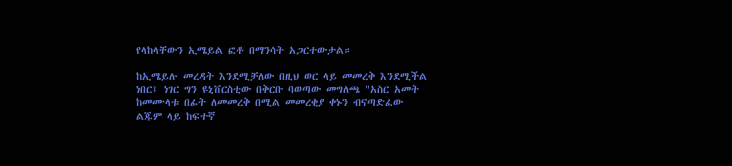የላከላቸውን ኢሜይል ፎቶ በማንሳት አጋርተውታል።

ከኢሜይሉ መረዳት እንደሚቻለው በዚህ ወር ላይ መመረቅ እንደሚችል ነበር፤ ነገር ግን ዩኒቨርስቲው በቅርቡ ባወጣው መግለጫ "አስር አመት ከመሙላቱ በፊት ለመመረቅ በሚል መመረቂያ ቀኑን ብናጣድፈው ልጁም ላይ ከፍተኛ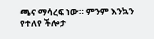ጫና ማሳረፍ ነው። ምንም እንኳን የተለየ ችሎታ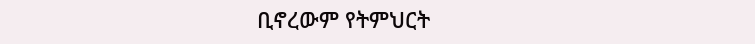ቢኖረውም የትምህርት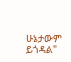ሁኔታውም ይጎዳል"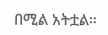በሚል አትቷል።